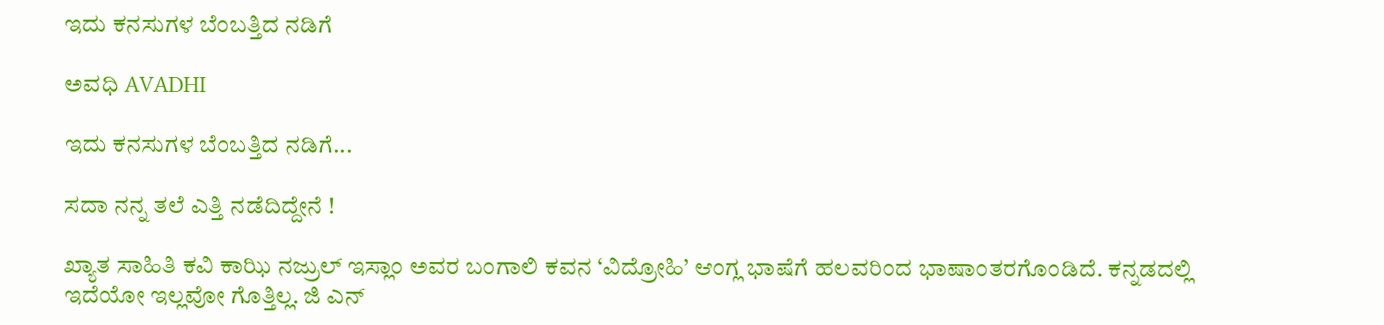ಇದು ಕನಸುಗಳ ಬೆಂಬತ್ತಿದ ನಡಿಗೆ‍

ಅವಧಿ AVADHI

ಇದು ಕನಸುಗಳ ಬೆಂಬತ್ತಿದ ನಡಿಗೆ...

ಸದಾ ನನ್ನ ತಲೆ ಎತ್ತಿ ನಡೆದಿದ್ದೇನೆ !

ಖ್ಯಾತ ಸಾಹಿತಿ ಕವಿ ಕಾಝಿ ನಜ್ರುಲ್ ಇಸ್ಲಾಂ ಅವರ ಬಂಗಾಲಿ ಕವನ ‘ವಿದ್ರೋಹಿ’ ಆಂಗ್ಲ ಭಾಷೆಗೆ ಹಲವರಿಂದ ಭಾಷಾಂತರಗೊಂಡಿದೆ. ಕನ್ನಡದಲ್ಲಿ ಇದೆಯೋ ಇಲ್ಲವೋ ಗೊತ್ತಿಲ್ಲ. ಜಿ ಎನ್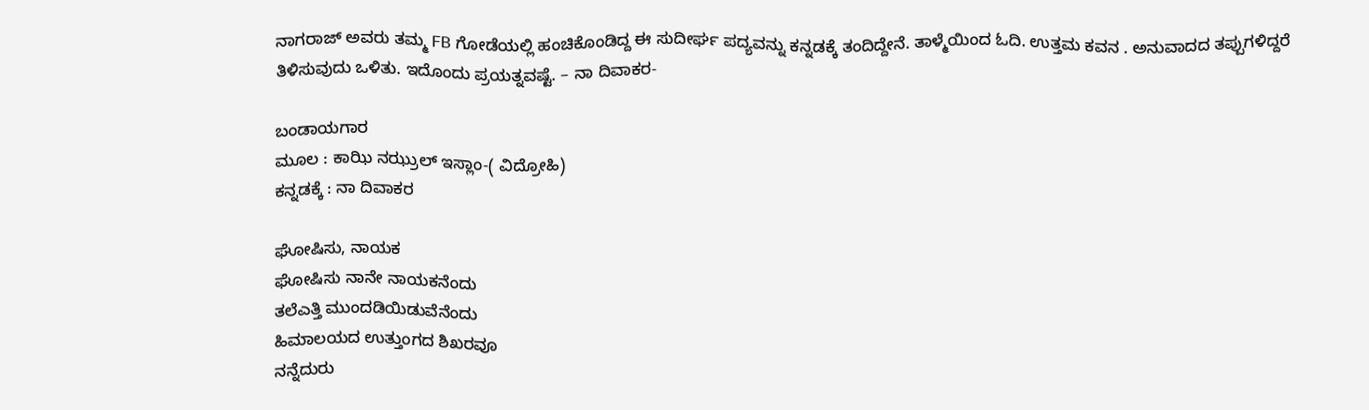ನಾಗರಾಜ್ ಅವರು ತಮ್ಮ FB ಗೋಡೆಯಲ್ಲಿ ಹಂಚಿಕೊಂಡಿದ್ದ ಈ ಸುದೀರ್ಘ ಪದ್ಯವನ್ನು ಕನ್ನಡಕ್ಕೆ ತಂದಿದ್ದೇನೆ. ತಾಳ್ಮೆಯಿಂದ ಓದಿ. ಉತ್ತಮ ಕವನ . ಅನುವಾದದ ತಪ್ಪುಗಳಿದ್ದರೆ ತಿಳಿಸುವುದು ಒಳಿತು. ಇದೊಂದು ಪ್ರಯತ್ನವಷ್ಟೆ. – ನಾ ದಿವಾಕರ-

ಬಂಡಾಯಗಾರ
ಮೂಲ : ಕಾಝಿ ನಝ್ರುಲ್ ಇಸ್ಲಾಂ-( ವಿದ್ರೋಹಿ)
ಕನ್ನಡಕ್ಕೆ : ನಾ ದಿವಾಕರ

ಘೋಷಿಸು, ನಾಯಕ
ಘೋಷಿಸು ನಾನೇ ನಾಯಕನೆಂದು
ತಲೆಎತ್ತಿ ಮುಂದಡಿಯಿಡುವೆನೆಂದು
ಹಿಮಾಲಯದ ಉತ್ತುಂಗದ ಶಿಖರವೂ
ನನ್ನೆದುರು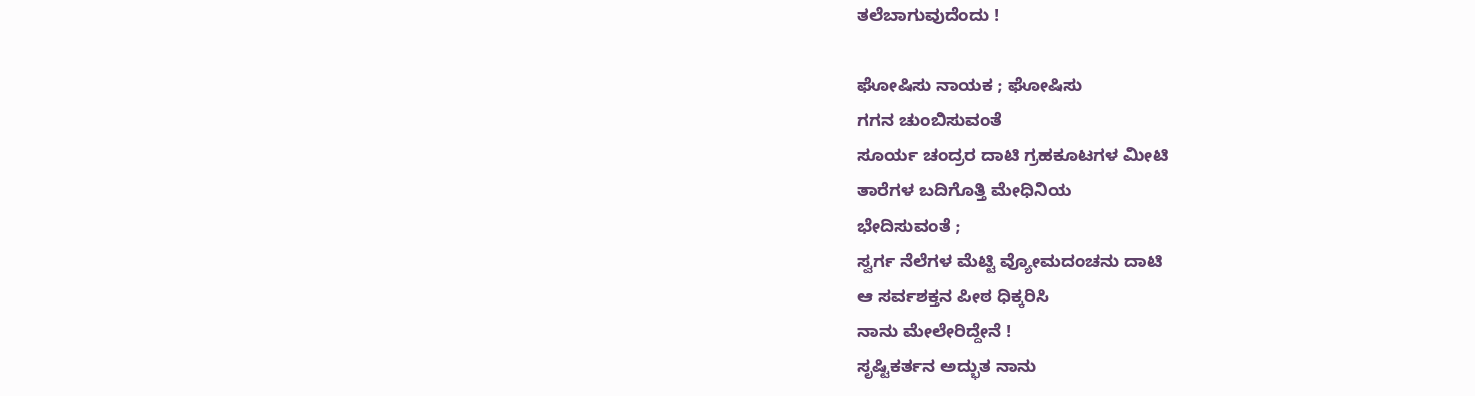ತಲೆಬಾಗುವುದೆಂದು !

ಘೋಷಿಸು ನಾಯಕ ; ಘೋಷಿಸು
ಗಗನ ಚುಂಬಿಸುವಂತೆ
ಸೂರ್ಯ ಚಂದ್ರರ ದಾಟಿ ಗ್ರಹಕೂಟಗಳ ಮೀಟಿ
ತಾರೆಗಳ ಬದಿಗೊತ್ತಿ ಮೇಧಿನಿಯ
ಭೇದಿಸುವಂತೆ ;
ಸ್ವರ್ಗ ನೆಲೆಗಳ ಮೆಟ್ಟಿ ವ್ಯೋಮದಂಚನು ದಾಟಿ
ಆ ಸರ್ವಶಕ್ತನ ಪೀಠ ಧಿಕ್ಕರಿಸಿ
ನಾನು ಮೇಲೇರಿದ್ದೇನೆ !
ಸೃಷ್ಟಿಕರ್ತನ ಅದ್ಭುತ ನಾನು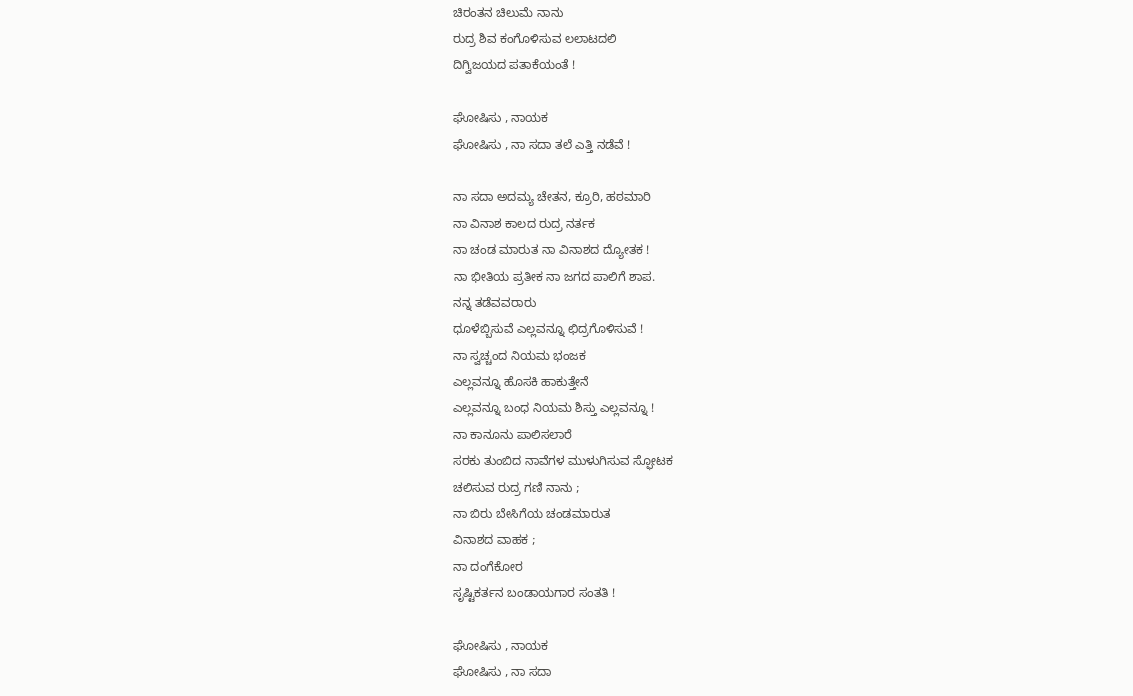ಚಿರಂತನ ಚಿಲುಮೆ ನಾನು
ರುದ್ರ ಶಿವ ಕಂಗೊಳಿಸುವ ಲಲಾಟದಲಿ
ದಿಗ್ವಿಜಯದ ಪತಾಕೆಯಂತೆ !

ಘೋಷಿಸು , ನಾಯಕ
ಘೋಷಿಸು , ನಾ ಸದಾ ತಲೆ ಎತ್ತಿ ನಡೆವೆ !

ನಾ ಸದಾ ಅದಮ್ಯ ಚೇತನ, ಕ್ರೂರಿ, ಹಠಮಾರಿ
ನಾ ವಿನಾಶ ಕಾಲದ ರುದ್ರ ನರ್ತಕ
ನಾ ಚಂಡ ಮಾರುತ ನಾ ವಿನಾಶದ ದ್ಯೋತಕ !
ನಾ ಭೀತಿಯ ಪ್ರತೀಕ ನಾ ಜಗದ ಪಾಲಿಗೆ ಶಾಪ.
ನನ್ನ ತಡೆವವರಾರು
ಧೂಳೆಬ್ಬಿಸುವೆ ಎಲ್ಲವನ್ನೂ ಛಿದ್ರಗೊಳಿಸುವೆ !
ನಾ ಸ್ವಚ್ಚಂದ ನಿಯಮ ಭಂಜಕ
ಎಲ್ಲವನ್ನೂ ಹೊಸಕಿ ಹಾಕುತ್ತೇನೆ
ಎಲ್ಲವನ್ನೂ ಬಂಧ ನಿಯಮ ಶಿಸ್ತು ಎಲ್ಲವನ್ನೂ !
ನಾ ಕಾನೂನು ಪಾಲಿಸಲಾರೆ
ಸರಕು ತುಂಬಿದ ನಾವೆಗಳ ಮುಳುಗಿಸುವ ಸ್ಫೋಟಕ
ಚಲಿಸುವ ರುದ್ರ ಗಣಿ ನಾನು ;
ನಾ ಬಿರು ಬೇಸಿಗೆಯ ಚಂಡಮಾರುತ
ವಿನಾಶದ ವಾಹಕ ;
ನಾ ದಂಗೆಕೋರ
ಸೃಷ್ಟಿಕರ್ತನ ಬಂಡಾಯಗಾರ ಸಂತತಿ !

ಘೋಷಿಸು , ನಾಯಕ
ಘೋಷಿಸು , ನಾ ಸದಾ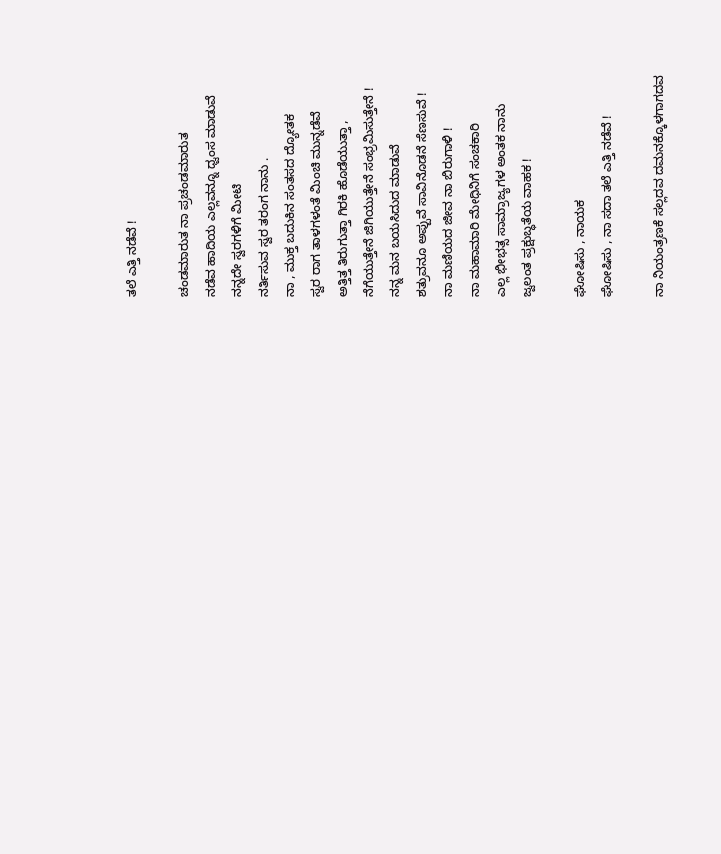ತಲೆ ಎತ್ತಿ ನಡೆವೆ !

ಚಂಡಮಾರುತ ನಾ ಪ್ರಚಂಡಮಾರುತ
ನಡೆವ ಹಾದಿಯ ಎಲ್ಲವನ್ನೂ ಧ್ವಂಸ ಮಾಡುವೆ
ನನ್ನದೇ ಸ್ವರಗಳಿಗೆ ಮೀಟಿ
ನರ್ತಿಸುವ ಸ್ವರ ತರಂಗ ನಾನು .
ನಾ , ಮುಕ್ತ ಬದುಕಿನ ಸಂತಸದ ದ್ಯೋತಕ
ಸ್ವರ ರಾಗ ತಾಳಗಳಂತೆ ಮಿಂಚಿ ಮುನ್ನಡೆವೆ
ಅತ್ತಿತ್ತ ತಿರುಗುತ್ತಾ ಗಿರಕಿ ಹೊಡೆಯುತ್ತಾ ,
ನೆಗೆಯುತ್ತೇನೆ ಜಿಗಿಯುತ್ತೇನೆ ಸಂಭ್ರಮಿಸುತ್ತೇನೆ !
ನನ್ನ ಮನ ಬಯಸಿದುದ ಮಾಡುವೆ
ಶತ್ರುವನೂ ಅಪ್ಪುವೆ ಸಾವಿನೊಡನೆ ಸೆಣಸುವೆ !
ನಾ ಮಣಿಯದ ಜೀವ ನಾ ಬಿರುಗಾಳಿ !
ನಾ ಮಹಾಮಾರಿ ಮೇಧಿನಿಗೆ ಸಂಚಕಾರಿ
ಎಲ್ಲ ಭೀಭತ್ಸ ಸಾಮ್ರಾಜ್ಯಗಳ ಅಂತಕ ನಾನು
ಜ್ವಲಂತ ಪ್ರಕ್ಷುಬ್ಧತೆಯ ವಾಹಕ !

ಘೋಷಿಸು , ನಾಯಕ
ಘೋಷಿಸು , ನಾ ಸದಾ ತಲೆ ಎತ್ತಿ ನಡೆವೆ !

ನಾ ನಿಯಂತ್ರಣಕೆ ಸಲ್ಲದವ ದಮನಕ್ಕೊಳಗಾಗದವ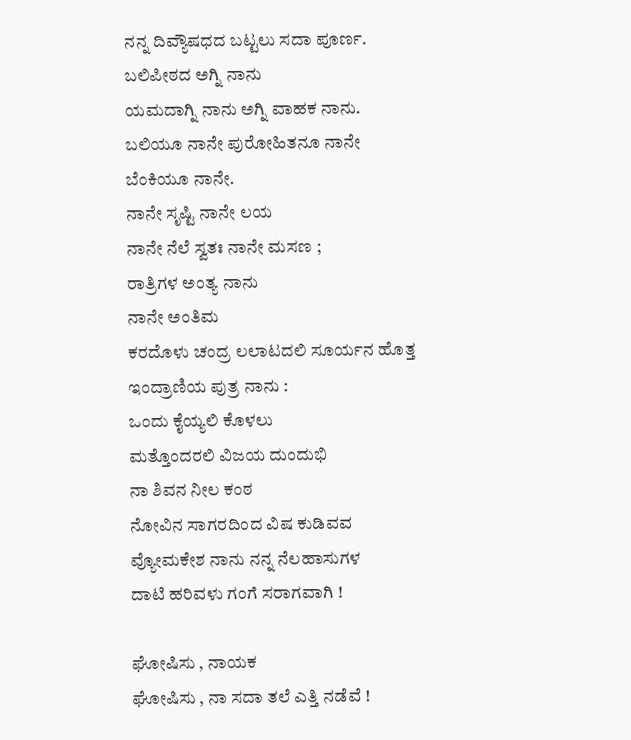ನನ್ನ ದಿವ್ಯೌಷಧದ ಬಟ್ಟಲು ಸದಾ ಪೂರ್ಣ.
ಬಲಿಪೀಠದ ಅಗ್ನಿ ನಾನು
ಯಮದಾಗ್ನಿ ನಾನು ಅಗ್ನಿ ವಾಹಕ ನಾನು.
ಬಲಿಯೂ ನಾನೇ ಪುರೋಹಿತನೂ ನಾನೇ
ಬೆಂಕಿಯೂ ನಾನೇ.
ನಾನೇ ಸೃಷ್ಟಿ ನಾನೇ ಲಯ
ನಾನೇ ನೆಲೆ ಸ್ವತಃ ನಾನೇ ಮಸಣ ;
ರಾತ್ರಿಗಳ ಅಂತ್ಯ ನಾನು
ನಾನೇ ಅಂತಿಮ
ಕರದೊಳು ಚಂದ್ರ ಲಲಾಟದಲಿ ಸೂರ್ಯನ ಹೊತ್ತ
ಇಂದ್ರಾಣಿಯ ಪುತ್ರ ನಾನು :
ಒಂದು ಕೈಯ್ಯಲಿ ಕೊಳಲು
ಮತ್ತೊಂದರಲಿ ವಿಜಯ ದುಂದುಭಿ
ನಾ ಶಿವನ ನೀಲ ಕಂಠ
ನೋವಿನ ಸಾಗರದಿಂದ ವಿಷ ಕುಡಿವವ
ವ್ಯೋಮಕೇಶ ನಾನು ನನ್ನ ನೆಲಹಾಸುಗಳ
ದಾಟಿ ಹರಿವಳು ಗಂಗೆ ಸರಾಗವಾಗಿ !

ಘೋಷಿಸು , ನಾಯಕ
ಘೋಷಿಸು , ನಾ ಸದಾ ತಲೆ ಎತ್ತಿ ನಡೆವೆ !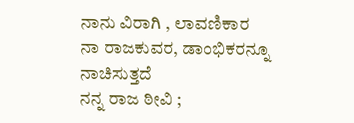ನಾನು ವಿರಾಗಿ , ಲಾವಣಿಕಾರ
ನಾ ರಾಜಕುವರ, ಡಾಂಭಿಕರನ್ನೂ ನಾಚಿಸುತ್ತದೆ
ನನ್ನ ರಾಜ ಠೀವಿ ;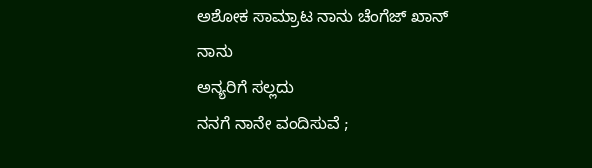ಅಶೋಕ ಸಾಮ್ರಾಟ ನಾನು ಚೆಂಗೆಜ್ ಖಾನ್ ನಾನು
ಅನ್ಯರಿಗೆ ಸಲ್ಲದು
ನನಗೆ ನಾನೇ ವಂದಿಸುವೆ ;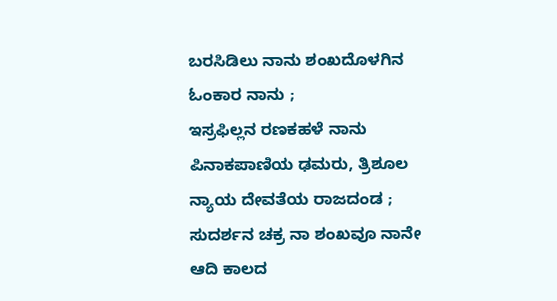ಬರಸಿಡಿಲು ನಾನು ಶಂಖದೊಳಗಿನ
ಓಂಕಾರ ನಾನು ;
ಇಸ್ರಫಿಲ್ಲನ ರಣಕಹಳೆ ನಾನು
ಪಿನಾಕಪಾಣಿಯ ಢಮರು, ತ್ರಿಶೂಲ
ನ್ಯಾಯ ದೇವತೆಯ ರಾಜದಂಡ ;
ಸುದರ್ಶನ ಚಕ್ರ ನಾ ಶಂಖವೂ ನಾನೇ
ಆದಿ ಕಾಲದ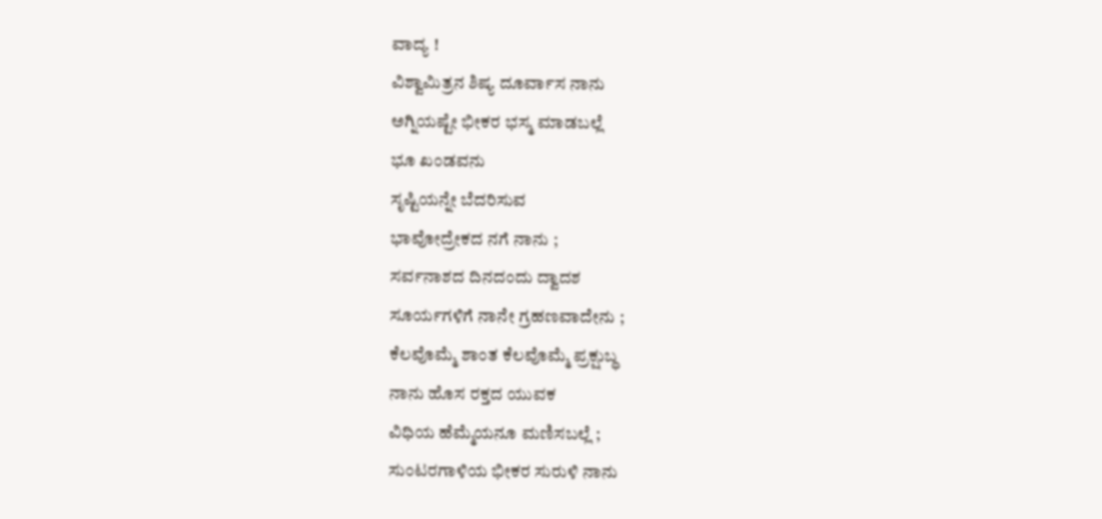ವಾದ್ಯ !
ವಿಶ್ವಾಮಿತ್ರನ ಶಿಷ್ಯ ದೂರ್ವಾಸ ನಾನು
ಅಗ್ನಿಯಷ್ಟೇ ಭೀಕರ ಭಸ್ಮ ಮಾಡಬಲ್ಲೆ
ಭೂ ಖಂಡವನು
ಸೃಷ್ಟಿಯನ್ನೇ ಬೆದರಿಸುವ
ಭಾವೋದ್ರೇಕದ ನಗೆ ನಾನು ;
ಸರ್ವನಾಶದ ದಿನದಂದು ದ್ವಾದಶ
ಸೂರ್ಯಗಳಿಗೆ ನಾನೇ ಗ್ರಹಣವಾದೇನು ;
ಕೆಲವೊಮ್ಮೆ ಶಾಂತ ಕೆಲವೊಮ್ಮೆ ಪ್ರಕ್ಷುಬ್ಧ
ನಾನು ಹೊಸ ರಕ್ತದ ಯುವಕ
ವಿಧಿಯ ಹೆಮ್ಮೆಯನೂ ಮಣಿಸಬಲ್ಲೆ ;
ಸುಂಟರಗಾಳಿಯ ಭೀಕರ ಸುರುಳಿ ನಾನು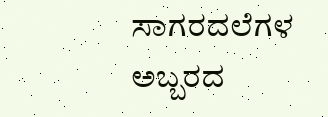ಸಾಗರದಲೆಗಳ ಅಬ್ಬರದ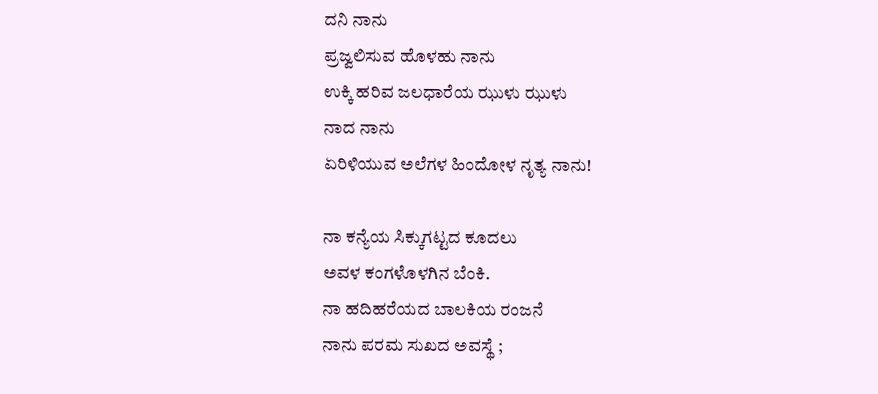ದನಿ ನಾನು
ಪ್ರಜ್ವಲಿಸುವ ಹೊಳಹು ನಾನು
ಉಕ್ಕಿ ಹರಿವ ಜಲಧಾರೆಯ ಝುಳು ಝುಳು
ನಾದ ನಾನು
ಏರಿಳಿಯುವ ಅಲೆಗಳ ಹಿಂದೋಳ ನೃತ್ಯ ನಾನು!

ನಾ ಕನ್ಯೆಯ ಸಿಕ್ಕುಗಟ್ಟದ ಕೂದಲು
ಅವಳ ಕಂಗಳೊಳಗಿನ ಬೆಂಕಿ.
ನಾ ಹದಿಹರೆಯದ ಬಾಲಕಿಯ ರಂಜನೆ
ನಾನು ಪರಮ ಸುಖದ ಅವಸ್ಥೆ ;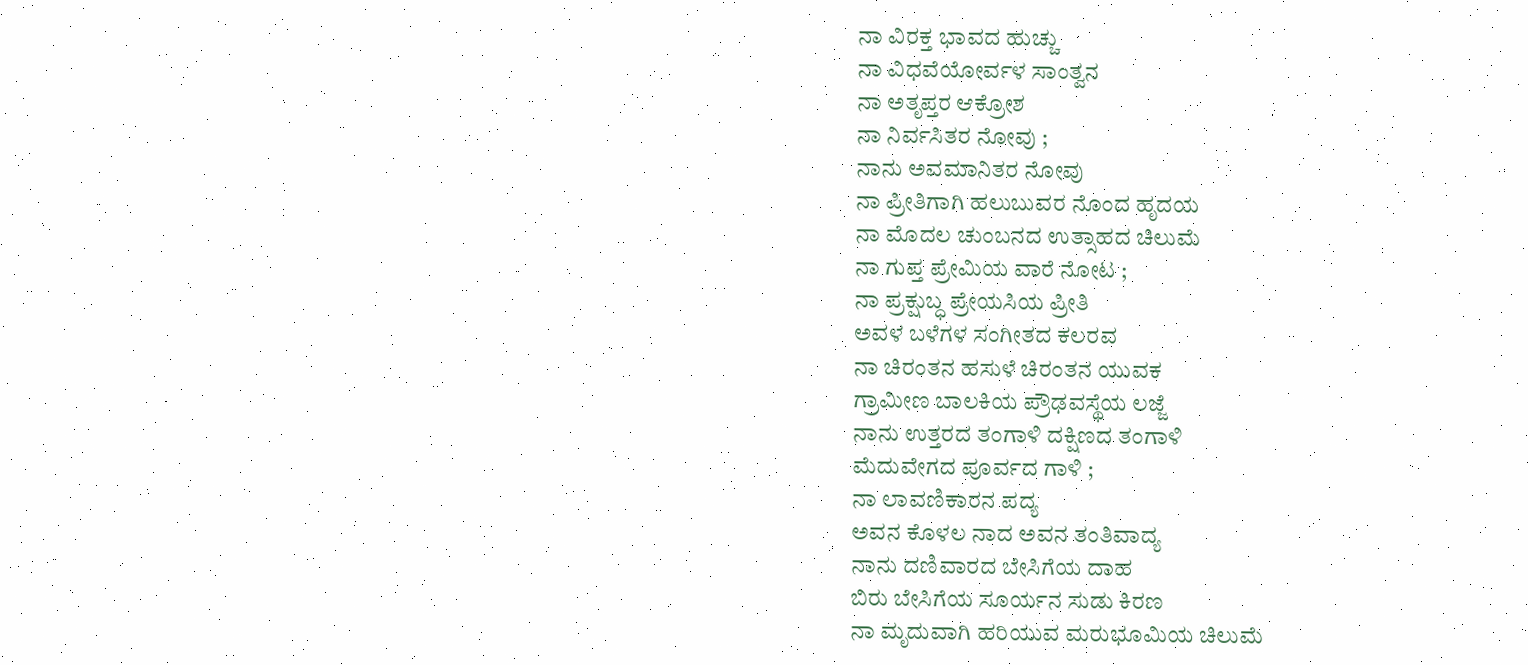ನಾ ವಿರಕ್ತ ಭಾವದ ಹುಚ್ಚು
ನಾ ವಿಧವೆಯೋರ್ವಳ ಸಾಂತ್ವನ
ನಾ ಅತೃಪ್ತರ ಆಕ್ರೋಶ
ನಾ ನಿರ್ವಸಿತರ ನೋವು ;
ನಾನು ಅವಮಾನಿತರ ನೋವು
ನಾ ಪ್ರೀತಿಗಾಗಿ ಹಲುಬುವರ ನೊಂದ ಹೃದಯ
ನಾ ಮೊದಲ ಚುಂಬನದ ಉತ್ಸಾಹದ ಚಿಲುಮೆ
ನಾ ಗುಪ್ತ ಪ್ರೇಮಿಯ ವಾರೆ ನೋಟ ;
ನಾ ಪ್ರಕ್ಷುಬ್ಧ ಪ್ರೇಯಸಿಯ ಪ್ರೀತಿ
ಅವಳ ಬಳೆಗಳ ಸಂಗೀತದ ಕಲರವ
ನಾ ಚಿರಂತನ ಹಸುಳೆ ಚಿರಂತನ ಯುವಕ
ಗ್ರಾಮೀಣ ಬಾಲಕಿಯ ಪ್ರೌಢವಸ್ಥೆಯ ಲಜ್ಜೆ
ನಾನು ಉತ್ತರದ ತಂಗಾಳಿ ದಕ್ಷಿಣದ ತಂಗಾಳಿ
ಮೆದುವೇಗದ ಪೂರ್ವದ ಗಾಳಿ ;
ನಾ ಲಾವಣಿಕಾರನ ಪದ್ಯ
ಅವನ ಕೊಳಲ ನಾದ ಅವನ ತಂತಿವಾದ್ಯ
ನಾನು ದಣಿವಾರದ ಬೇಸಿಗೆಯ ದಾಹ
ಬಿರು ಬೇಸಿಗೆಯ ಸೂರ್ಯನ ಸುಡು ಕಿರಣ
ನಾ ಮೃದುವಾಗಿ ಹರಿಯುವ ಮರುಭೂಮಿಯ ಚಿಲುಮೆ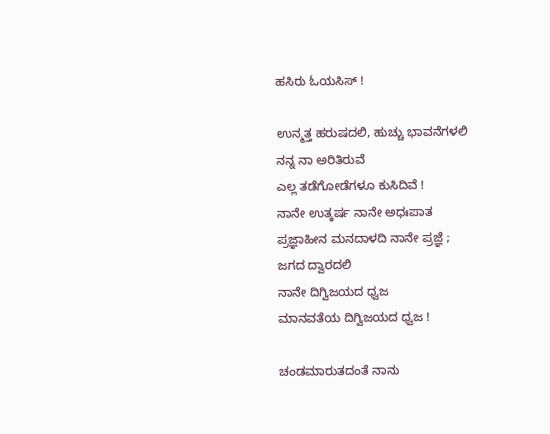ಹಸಿರು ಓಯಸಿಸ್ !

ಉನ್ಮತ್ತ ಹರುಷದಲಿ, ಹುಚ್ಚು ಭಾವನೆಗಳಲಿ
ನನ್ನ ನಾ ಅರಿತಿರುವೆ
ಎಲ್ಲ ತಡೆಗೋಡೆಗಳೂ ಕುಸಿದಿವೆ !
ನಾನೇ ಉತ್ಕರ್ಷ ನಾನೇ ಅಧಃಪಾತ
ಪ್ರಜ್ಞಾಹೀನ ಮನದಾಳದಿ ನಾನೇ ಪ್ರಜ್ಞೆ ;
ಜಗದ ದ್ವಾರದಲಿ
ನಾನೇ ದಿಗ್ವಿಜಯದ ಧ್ವಜ
ಮಾನವತೆಯ ದಿಗ್ವಿಜಯದ ಧ್ವಜ !

ಚಂಡಮಾರುತದಂತೆ ನಾನು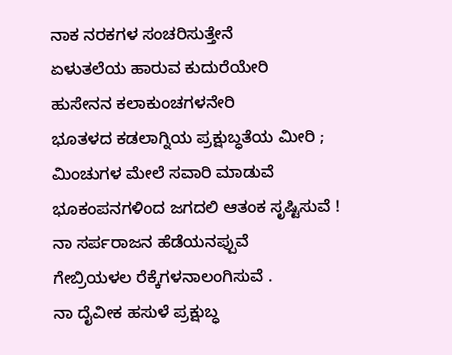ನಾಕ ನರಕಗಳ ಸಂಚರಿಸುತ್ತೇನೆ
ಏಳುತಲೆಯ ಹಾರುವ ಕುದುರೆಯೇರಿ
ಹುಸೇನನ ಕಲಾಕುಂಚಗಳನೇರಿ
ಭೂತಳದ ಕಡಲಾಗ್ನಿಯ ಪ್ರಕ್ಷುಬ್ಧತೆಯ ಮೀರಿ ;
ಮಿಂಚುಗಳ ಮೇಲೆ ಸವಾರಿ ಮಾಡುವೆ
ಭೂಕಂಪನಗಳಿಂದ ಜಗದಲಿ ಆತಂಕ ಸೃಷ್ಟಿಸುವೆ !
ನಾ ಸರ್ಪರಾಜನ ಹೆಡೆಯನಪ್ಪುವೆ
ಗೇಬ್ರಿಯಳಲ ರೆಕ್ಕೆಗಳನಾಲಂಗಿಸುವೆ .
ನಾ ದೈವೀಕ ಹಸುಳೆ ಪ್ರಕ್ಷುಬ್ಧ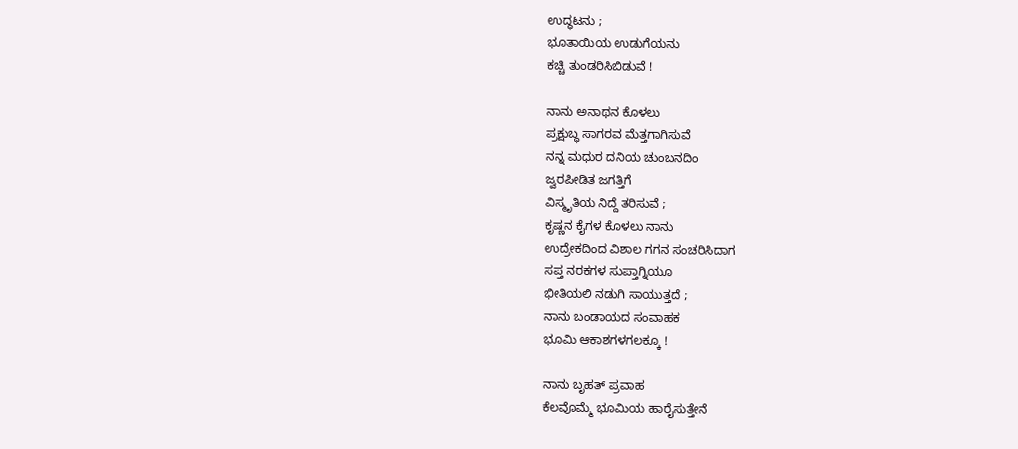ಉದ್ಧಟನು ;
ಭೂತಾಯಿಯ ಉಡುಗೆಯನು
ಕಚ್ಚಿ ತುಂಡರಿಸಿಬಿಡುವೆ !

ನಾನು ಅನಾಥನ ಕೊಳಲು
ಪ್ರಕ್ಷುಬ್ಧ ಸಾಗರವ ಮೆತ್ತಗಾಗಿಸುವೆ
ನನ್ನ ಮಧುರ ದನಿಯ ಚುಂಬನದಿಂ
ಜ್ವರಪೀಡಿತ ಜಗತ್ತಿಗೆ
ವಿಸ್ಮೃತಿಯ ನಿದ್ದೆ ತರಿಸುವೆ ;
ಕೃಷ್ಣನ ಕೈಗಳ ಕೊಳಲು ನಾನು
ಉದ್ರೇಕದಿಂದ ವಿಶಾಲ ಗಗನ ಸಂಚರಿಸಿದಾಗ
ಸಪ್ತ ನರಕಗಳ ಸುಪ್ತಾಗ್ನಿಯೂ
ಭೀತಿಯಲಿ ನಡುಗಿ ಸಾಯುತ್ತದೆ ;
ನಾನು ಬಂಡಾಯದ ಸಂವಾಹಕ
ಭೂಮಿ ಆಕಾಶಗಳಗಲಕ್ಕೂ !

ನಾನು ಬೃಹತ್ ಪ್ರವಾಹ
ಕೆಲವೊಮ್ಮೆ ಭೂಮಿಯ ಹಾರೈಸುತ್ತೇನೆ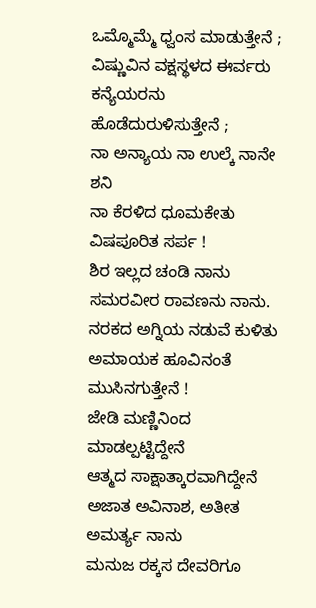ಒಮ್ಮೊಮ್ಮೆ ಧ್ವಂಸ ಮಾಡುತ್ತೇನೆ ;
ವಿಷ್ಣುವಿನ ವಕ್ಷಸ್ಥಳದ ಈರ್ವರು
ಕನ್ಯೆಯರನು ಹೊಡೆದುರುಳಿಸುತ್ತೇನೆ ;
ನಾ ಅನ್ಯಾಯ ನಾ ಉಲ್ಕೆ ನಾನೇ ಶನಿ
ನಾ ಕೆರಳಿದ ಧೂಮಕೇತು ವಿಷಪೂರಿತ ಸರ್ಪ !
ಶಿರ ಇಲ್ಲದ ಚಂಡಿ ನಾನು
ಸಮರವೀರ ರಾವಣನು ನಾನು.
ನರಕದ ಅಗ್ನಿಯ ನಡುವೆ ಕುಳಿತು
ಅಮಾಯಕ ಹೂವಿನಂತೆ ಮುಸಿನಗುತ್ತೇನೆ !
ಜೇಡಿ ಮಣ್ಣಿನಿಂದ ಮಾಡಲ್ಪಟ್ಟಿದ್ದೇನೆ
ಆತ್ಮದ ಸಾಕ್ಷಾತ್ಕಾರವಾಗಿದ್ದೇನೆ
ಅಜಾತ ಅವಿನಾಶ, ಅತೀತ ಅಮರ್ತ್ಯ ನಾನು
ಮನುಜ ರಕ್ಕಸ ದೇವರಿಗೂ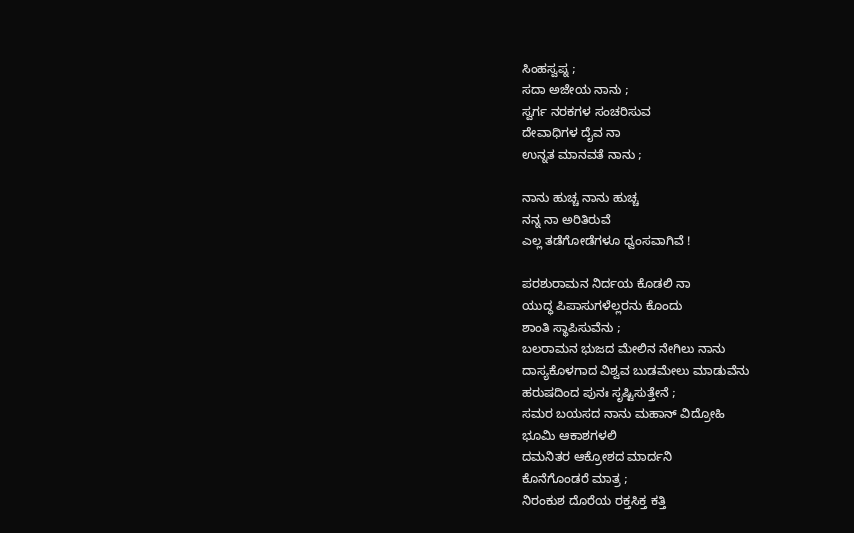ಸಿಂಹಸ್ವಪ್ನ ;
ಸದಾ ಅಜೇಯ ನಾನು ;
ಸ್ವರ್ಗ ನರಕಗಳ ಸಂಚರಿಸುವ
ದೇವಾಧಿಗಳ ದೈವ ನಾ
ಉನ್ನತ ಮಾನವತೆ ನಾನು ;

ನಾನು ಹುಚ್ಚ ನಾನು ಹುಚ್ಚ
ನನ್ನ ನಾ ಅರಿತಿರುವೆ
ಎಲ್ಲ ತಡೆಗೋಡೆಗಳೂ ಧ್ವಂಸವಾಗಿವೆ !

ಪರಶುರಾಮನ ನಿರ್ದಯ ಕೊಡಲಿ ನಾ
ಯುದ್ಧ ಪಿಪಾಸುಗಳೆಲ್ಲರನು ಕೊಂದು
ಶಾಂತಿ ಸ್ಥಾಪಿಸುವೆನು ;
ಬಲರಾಮನ ಭುಜದ ಮೇಲಿನ ನೇಗಿಲು ನಾನು
ದಾಸ್ಯಕೊಳಗಾದ ವಿಶ್ವವ ಬುಡಮೇಲು ಮಾಡುವೆನು
ಹರುಷದಿಂದ ಪುನಃ ಸೃಷ್ಟಿಸುತ್ತೇನೆ ;
ಸಮರ ಬಯಸದ ನಾನು ಮಹಾನ್ ವಿದ್ರೋಹಿ
ಭೂಮಿ ಆಕಾಶಗಳಲಿ
ದಮನಿತರ ಆಕ್ರೋಶದ ಮಾರ್ದನಿ
ಕೊನೆಗೊಂಡರೆ ಮಾತ್ರ ;
ನಿರಂಕುಶ ದೊರೆಯ ರಕ್ತಸಿಕ್ತ ಕತ್ತಿ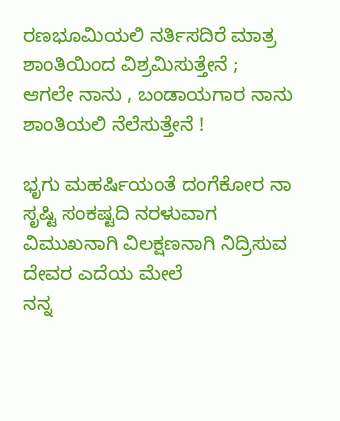ರಣಭೂಮಿಯಲಿ ನರ್ತಿಸದಿರೆ ಮಾತ್ರ
ಶಾಂತಿಯಿಂದ ವಿಶ್ರಮಿಸುತ್ತೇನೆ ;
ಆಗಲೇ ನಾನು , ಬಂಡಾಯಗಾರ ನಾನು
ಶಾಂತಿಯಲಿ ನೆಲೆಸುತ್ತೇನೆ !

ಭೃಗು ಮಹರ್ಷಿಯಂತೆ ದಂಗೆಕೋರ ನಾ
ಸೃಷ್ಟಿ ಸಂಕಷ್ಟದಿ ನರಳುವಾಗ
ವಿಮುಖನಾಗಿ ವಿಲಕ್ಷಣನಾಗಿ ನಿದ್ರಿಸುವ
ದೇವರ ಎದೆಯ ಮೇಲೆ
ನನ್ನ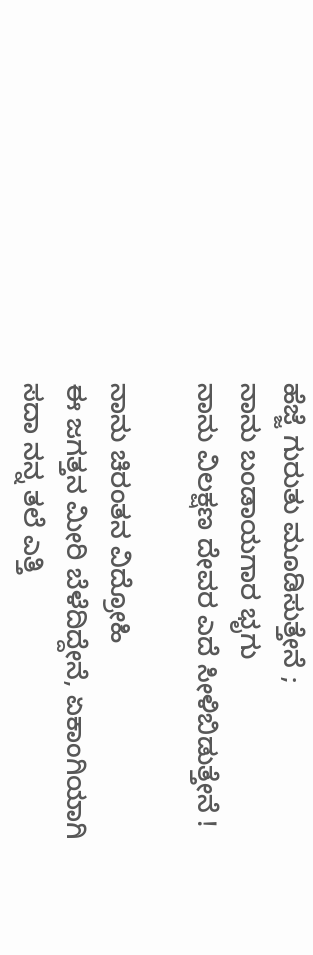ಹೆಜ್ಜೆ ಗುರುತು ಮೂಡಿಸುತ್ತೇನೆ ;
ನಾನು ಬಂಡಾಯಗಾರ ಭೃಗು
ನಾನು ವಿಲಕ್ಷಣ ದೇವರ ಎದೆ ಸೀಳಿಬಿಡುತ್ತೇನೆ !

ನಾನು ಚಿರಂತನ ವಿದ್ರೋಹಿ
ಈ ಜಗತ್ತನ ಮೀರಿ ಬೆಳೆದಿದ್ದೇನೆ, ಏಕಾಂಗಿಯಾಗಿ
ಸದಾ ನನ್ನ ತಲೆ ಎತ್ತಿ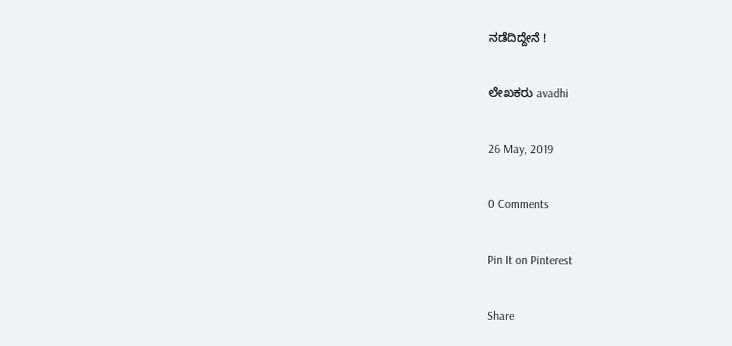ನಡೆದಿದ್ದೇನೆ !

ಲೇಖಕರು avadhi

26 May, 2019

0 Comments

Pin It on Pinterest

Share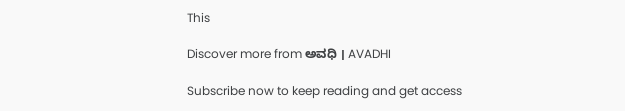This

Discover more from ಅವಧಿ । AVADHI

Subscribe now to keep reading and get access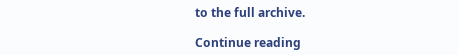to the full archive.

Continue reading